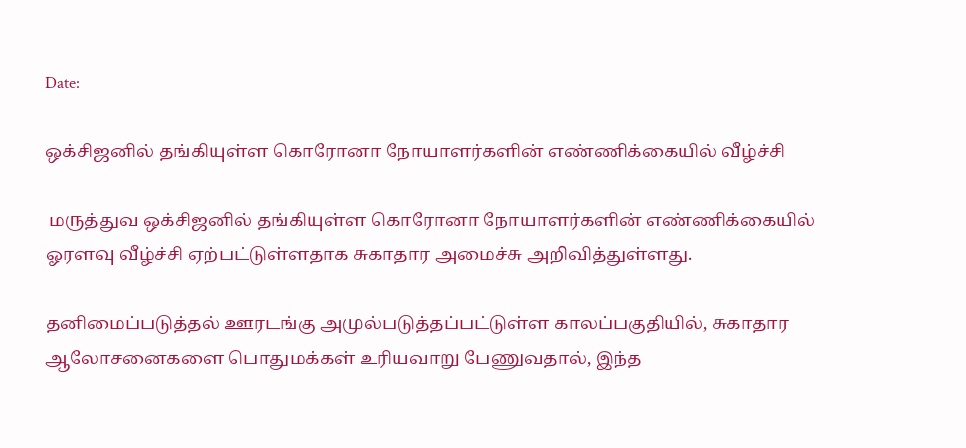Date:

ஒக்சிஜனில் தங்கியுள்ள கொரோனா நோயாளர்களின் எண்ணிக்கையில் வீழ்ச்சி

 மருத்துவ ஒக்சிஜனில் தங்கியுள்ள கொரோனா நோயாளர்களின் எண்ணிக்கையில் ஓரளவு வீழ்ச்சி ஏற்பட்டுள்ளதாக சுகாதார அமைச்சு அறிவித்துள்ளது.

தனிமைப்படுத்தல் ஊரடங்கு அமுல்படுத்தப்பட்டுள்ள காலப்பகுதியில், சுகாதார ஆலோசனைகளை பொதுமக்கள் உரியவாறு பேணுவதால், இந்த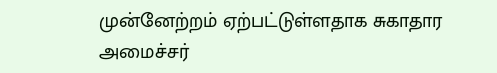முன்னேற்றம் ஏற்பட்டுள்ளதாக சுகாதார அமைச்சர்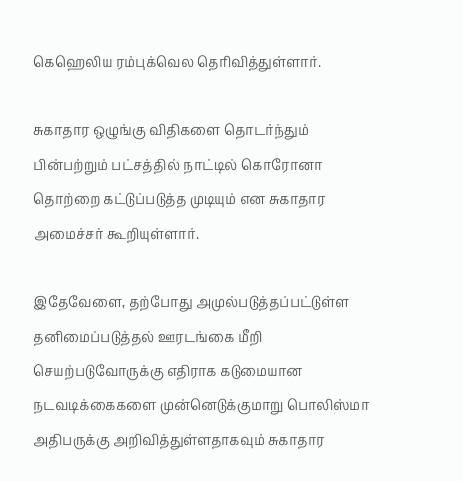கெஹெலிய ரம்புக்வெல தெரிவித்துள்ளார்.

சுகாதார ஒழுங்கு விதிகளை தொடர்ந்தும் பின்பற்றும் பட்சத்தில் நாட்டில் கொரோனா தொற்றை கட்டுப்படுத்த முடியும் என சுகாதார அமைச்சர் கூறியுள்ளார்.

இதேவேளை, தற்போது அமுல்படுத்தப்பட்டுள்ள தனிமைப்படுத்தல் ஊரடங்கை மீறி செயற்படுவோருக்கு எதிராக கடுமையான நடவடிக்கைகளை முன்னெடுக்குமாறு பொலிஸ்மா அதிபருக்கு அறிவித்துள்ளதாகவும் சுகாதார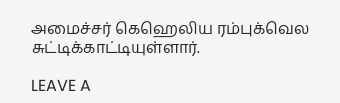அமைச்சர் கெஹெலிய ரம்புக்வெல சுட்டிக்காட்டியுள்ளார்.

LEAVE A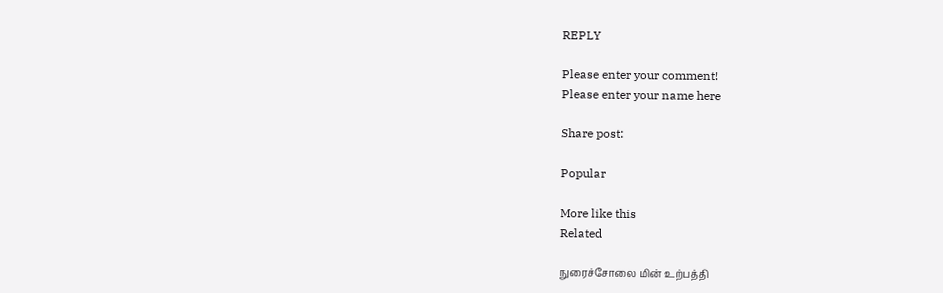REPLY

Please enter your comment!
Please enter your name here

Share post:

Popular

More like this
Related

நுரைச்சோலை மின் உற்பத்தி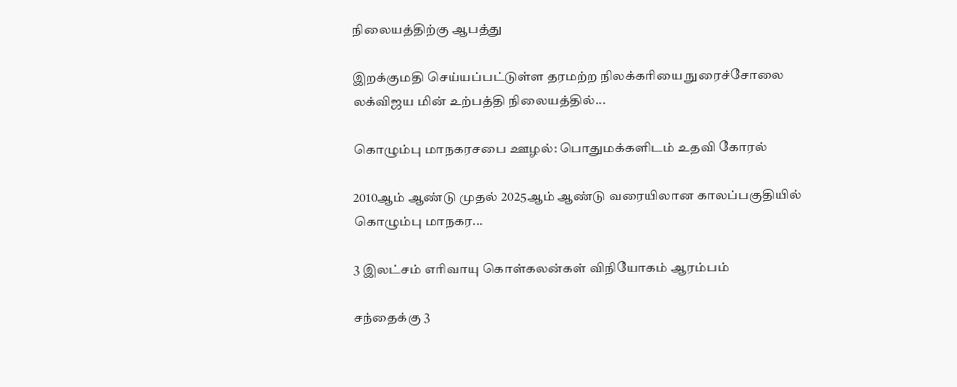நிலையத்திற்கு ஆபத்து

இறக்குமதி செய்யப்பட்டுள்ள தரமற்ற நிலக்கரியை நுரைச்சோலை லக்விஜய மின் உற்பத்தி நிலையத்தில்...

கொழும்பு மாநகரசபை ஊழல்: பொதுமக்களிடம் உதவி கோரல்

2010ஆம் ஆண்டு முதல் 2025ஆம் ஆண்டு வரையிலான காலப்பகுதியில் கொழும்பு மாநகர...

3 இலட்சம் எரிவாயு கொள்கலன்கள் விநியோகம் ஆரம்பம்

சந்தைக்கு 3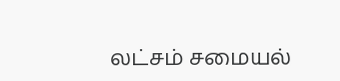லட்சம் சமையல்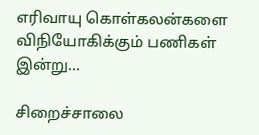எரிவாயு கொள்கலன்களை விநியோகிக்கும் பணிகள் இன்று...

சிறைச்சாலை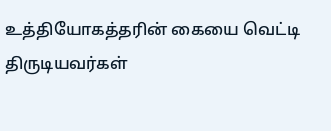உத்தியோகத்தரின் கையை வெட்டி திருடியவர்கள்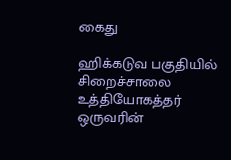கைது

ஹிக்கடுவ பகுதியில் சிறைச்சாலை உத்தியோகத்தர் ஒருவரின்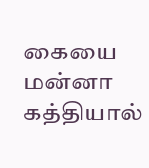கையை மன்னா கத்தியால்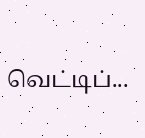வெட்டிப்...